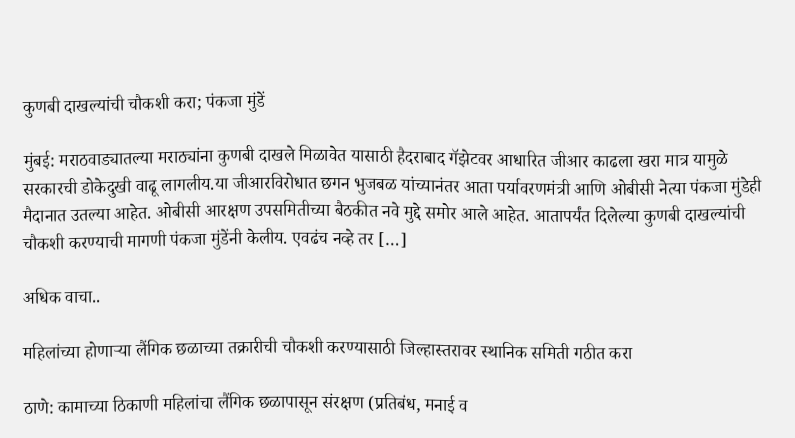कुणबी दाखल्यांची चौकशी करा; पंकजा मुंडें

मुंबई: मराठवाड्यातल्या मराठ्यांना कुणबी दाखले मिळावेत यासाठी हैदराबाद गॅझेटवर आधारित जीआर काढला खरा मात्र यामुळे सरकारची डोकेदुखी वाढू लागलीय.या जीआरविरोधात छगन भुजबळ यांच्यानंतर आता पर्यावरणमंत्री आणि ओबीसी नेत्या पंकजा मुंडेही मैदानात उतल्या आहेत. ओबीसी आरक्षण उपसमितीच्या बैठकीत नवे मुद्दे समोर आले आहेत. आतापर्यंत दिलेल्या कुणबी दाखल्यांची चौकशी करण्याची मागणी पंकजा मुंडेंनी केलीय. एवढंच नव्हे तर […]

अधिक वाचा..

महिलांच्या होणाऱ्या लैंगिक छळाच्या तक्रारीची चौकशी करण्यासाठी जिल्हास्तरावर स्थानिक समिती गठीत करा

ठाणे: कामाच्या ठिकाणी महिलांचा लैंगिक छळापासून संरक्षण (प्रतिबंध, मनाई व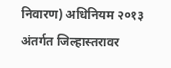निवारण) अधिनियम २०१३ अंतर्गत जिल्हास्तरावर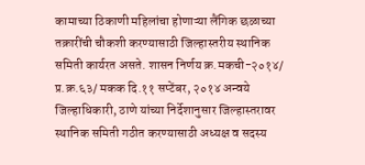कामाच्या ठिकाणी महिलांचा होणाऱ्या लैंगिक छळाच्या तक्रारींची चौकशी करण्यासाठी जिल्हास्तरीय स्थानिक समिती कार्यरत असते. शासन निर्णय क्र.मकची-२०१४/ प्र.क्र.६३/ मकक दि.११ सप्टेंबर, २०१४ अन्वये जिल्हाधिकारी, ठाणे यांच्या निर्देशानुसार जिल्हास्तरावर स्थानिक समिती गठीत करण्यासाठी अध्यक्ष व सदस्य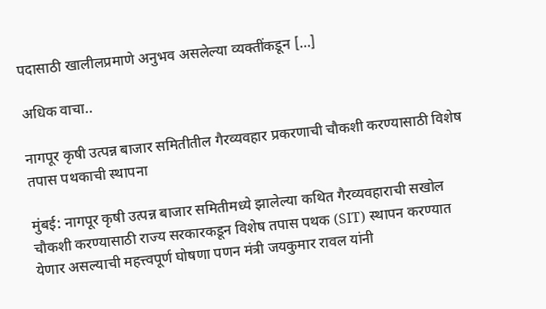पदासाठी खालीलप्रमाणे अनुभव असलेल्या व्यक्तींकडून […]

अधिक वाचा..

नागपूर कृषी उत्पन्न बाजार समितीतील गैरव्यवहार प्रकरणाची चौकशी करण्यासाठी विशेष तपास पथकाची स्थापना

मुंबई: नागपूर कृषी उत्पन्न बाजार समितीमध्ये झालेल्या कथित गैरव्यवहाराची सखोल चौकशी करण्यासाठी राज्य सरकारकडून विशेष तपास पथक (SIT) स्थापन करण्यात येणार असल्याची महत्त्वपूर्ण घोषणा पणन मंत्री जयकुमार रावल यांनी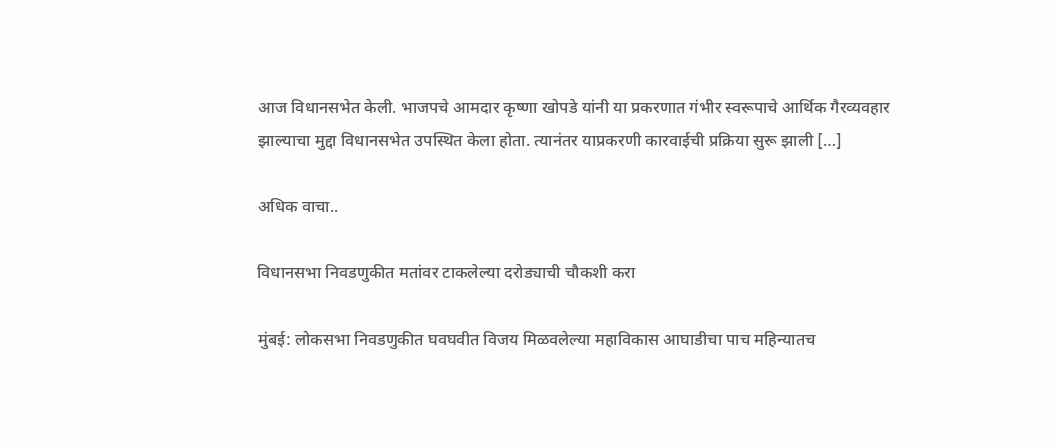आज विधानसभेत केली. भाजपचे आमदार कृष्णा खोपडे यांनी या प्रकरणात गंभीर स्वरूपाचे आर्थिक गैरव्यवहार झाल्याचा मुद्दा विधानसभेत उपस्थित केला होता. त्यानंतर याप्रकरणी कारवाईची प्रक्रिया सुरू झाली […]

अधिक वाचा..

विधानसभा निवडणुकीत मतांवर टाकलेल्या दरोड्याची चौकशी करा

मुंबई: लोकसभा निवडणुकीत घवघवीत विजय मिळवलेल्या महाविकास आघाडीचा पाच महिन्यातच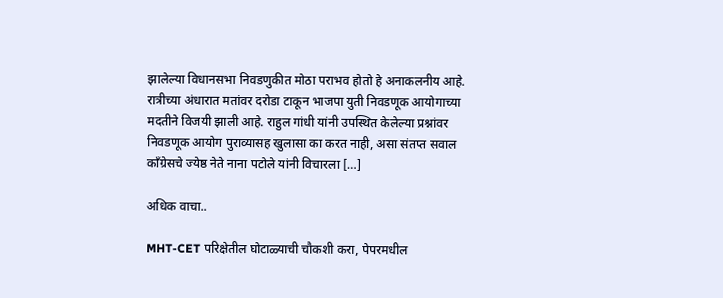झालेल्या विधानसभा निवडणुकीत मोठा पराभव होतो हे अनाकलनीय आहे. रात्रीच्या अंधारात मतांवर दरोडा टाकून भाजपा युती निवडणूक आयोगाच्या मदतीने विजयी झाली आहे. राहुल गांधी यांनी उपस्थित केलेल्या प्रश्नांवर निवडणूक आयोग पुराव्यासह खुलासा का करत नाही, असा संतप्त सवाल काँग्रेसचे ज्येष्ठ नेते नाना पटोले यांनी विचारला […]

अधिक वाचा..

MHT-CET परिक्षेतील घोटाळ्याची चौकशी करा, पेपरमधील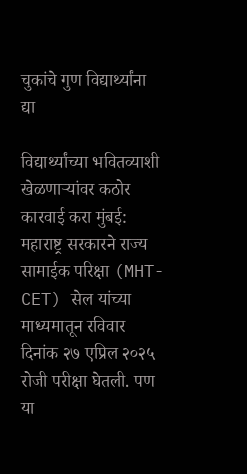चुकांचे गुण विद्यार्थ्यांना द्या

विद्यार्थ्यांच्या भवितव्याशी खेळणाऱ्यांवर कठोर कारवाई करा मुंबई: महाराष्ट्र सरकारने राज्य सामाईक परिक्षा (MHT-CET) सेल यांच्या माध्यमातून रविवार दिनांक २७ एप्रिल २०२५ रोजी परीक्षा घेतली. पण या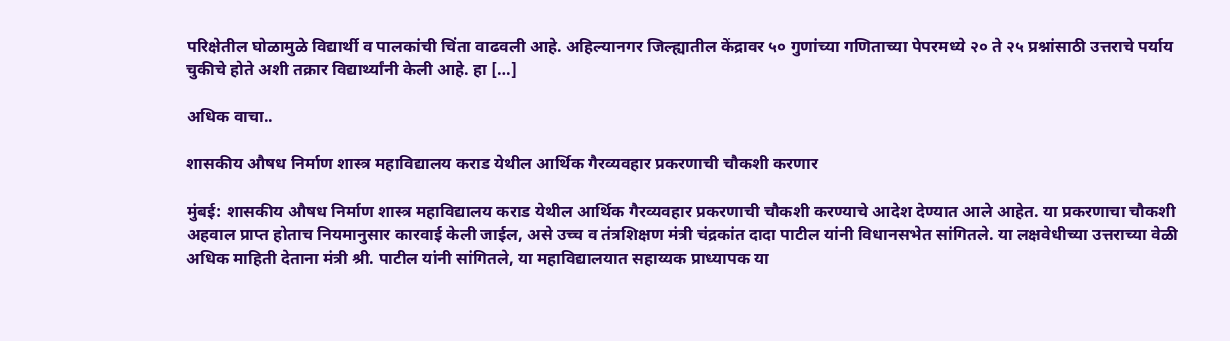परिक्षेतील घोळामुळे विद्यार्थी व पालकांची चिंता वाढवली आहे. अहिल्यानगर जिल्ह्यातील केंद्रावर ५० गुणांच्या गणिताच्या पेपरमध्ये २० ते २५ प्रश्नांसाठी उत्तराचे पर्याय चुकीचे होते अशी तक्रार विद्यार्थ्यांनी केली आहे. हा […]

अधिक वाचा..

शासकीय औषध निर्माण शास्त्र महाविद्यालय कराड येथील आर्थिक गैरव्यवहार प्रकरणाची चौकशी करणार

मुंबई: शासकीय औषध निर्माण शास्त्र महाविद्यालय कराड येथील आर्थिक गैरव्यवहार प्रकरणाची चौकशी करण्याचे आदेश देण्यात आले आहेत. या प्रकरणाचा चौकशी अहवाल प्राप्त होताच नियमानुसार कारवाई केली जाईल, असे उच्च व तंत्रशिक्षण मंत्री चंद्रकांत दादा पाटील यांनी विधानसभेत सांगितले. या लक्षवेधीच्या उत्तराच्या वेळी अधिक माहिती देताना मंत्री श्री. पाटील यांनी सांगितले, या महाविद्यालयात सहाय्यक प्राध्यापक या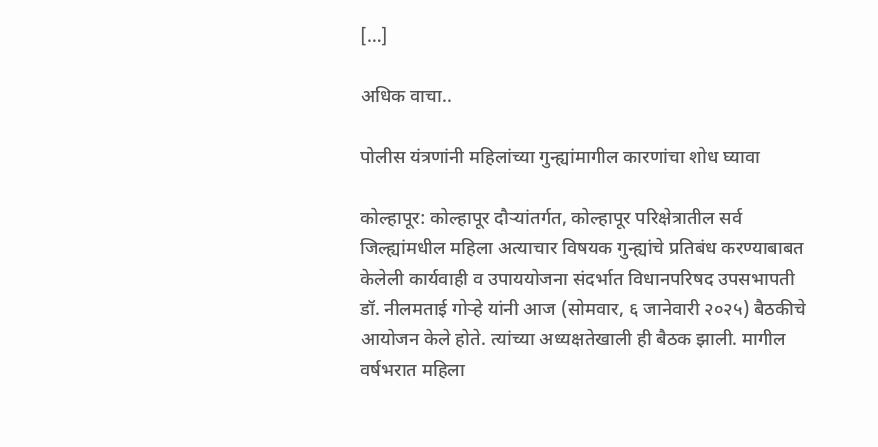[…]

अधिक वाचा..

पोलीस यंत्रणांनी महिलांच्या गुन्ह्यांमागील कारणांचा शोध घ्यावा

कोल्हापूर: कोल्हापूर दौऱ्यांतर्गत, कोल्हापूर परिक्षेत्रातील सर्व जिल्ह्यांमधील महिला अत्याचार विषयक गुन्ह्यांचे प्रतिबंध करण्याबाबत केलेली कार्यवाही व उपाययोजना संदर्भात विधानपरिषद उपसभापती डॉ. नीलमताई गोऱ्हे यांनी आज (सोमवार, ६ जानेवारी २०२५) बैठकीचे आयोजन केले होते. त्यांच्या अध्यक्षतेखाली ही बैठक झाली. मागील वर्षभरात महिला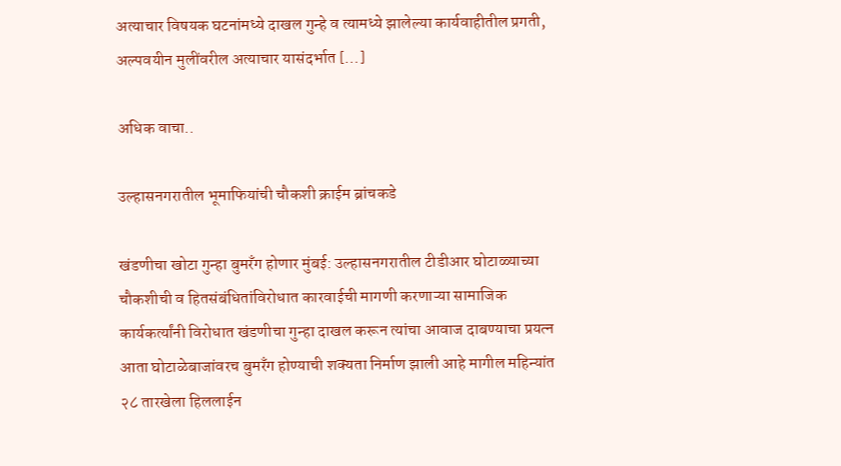अत्याचार विषयक घटनांमध्ये दाखल गुन्हे व त्यामध्ये झालेल्या कार्यवाहीतील प्रगती, अल्पवयीन मुलींवरील अत्याचार यासंदर्भात […]

अधिक वाचा..

उल्हासनगरातील भूमाफियांची चौकशी क्राईम ब्रांचकडे

खंडणीचा खोटा गुन्हा बुमरॅंग होणार मुंबई: उल्हासनगरातील टीडीआर घोटाळ्याच्या चौकशीची व हितसंबंधितांविरोधात कारवाईची मागणी करणाऱ्या सामाजिक कार्यकर्त्यांनी विरोधात खंडणीचा गुन्हा दाखल करून त्यांचा आवाज दाबण्याचा प्रयत्न आता घोटाळेबाजांवरच बुमरॅंग होण्याची शक्यता निर्माण झाली आहे मागील महिन्यांत २८ तारखेला हिललाईन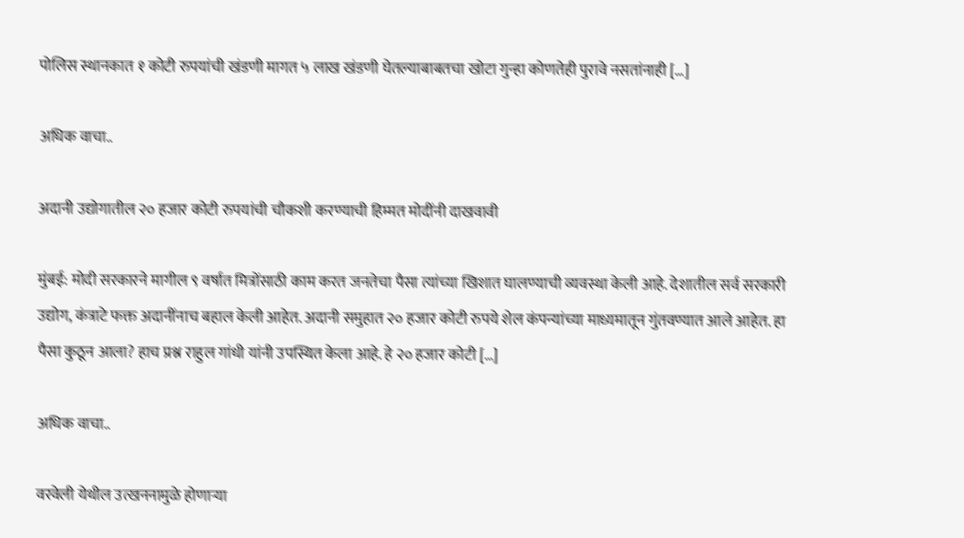पोलिस स्थानकात १ कोटी रुपयांची खंडणी मागत ५ लाख खंडणी घेतल्याबाबतचा खोटा गुन्हा कोणतेही पुरावे नसतांनाही […]

अधिक वाचा..

अदानी उद्योगातील २० हजार कोटी रुपयांची चौकशी करण्याची हिम्मत मोदींनी दाखवावी

मुंबई: मोदी सरकारने मागील ९ वर्षात मित्रोंसाठी काम करत जनतेचा पैसा त्यांच्या खिशात घालण्याची व्यवस्था केली आहे. देशातील सर्व सरकारी उद्योग, कंत्राटे फक्त अदानींनाच बहाल केली आहेत. अदानी समुहात २० हजार कोटी रुपये शेल कंपन्यांच्या माध्यमातून गुंतवण्यात आले आहेत. हा पैसा कुठून आला? हाच प्रश्न राहुल गांधी यांनी उपस्थित केला आहे. हे २० हजार कोटी […]

अधिक वाचा..

वरवेली येथील उत्खननामुळे होणाऱ्या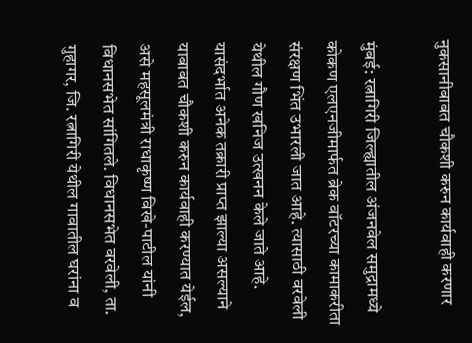नुकसानीबाबत चौकशी करुन कार्यवाही करणार

मुंबई: रत्नागिरी जिल्ह्यातील अंजनवेल समुद्रामध्ये कोकण एलएनजीमार्फत ब्रेक वॉटरच्या कामाकरीता संरक्षण भिंत उभारली जात आहे. त्यासाठी वरवेली येथील गौण खनिज उत्खनन केले जाते आहे. यासंदर्भात अनेक तक्रारी प्राप्त झाल्या असल्याने याबाबत चौकशी करुन कार्यवाही करण्यात येईल, असे महसूलमंत्री राधाकृष्ण विखे-पाटील यांनी विधानसभेत सांगितले. विधानसभेत वरवेली, ता. गुहागर, जि. रत्नागिरी येथील गावातील घरांना व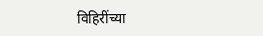विहिरींच्या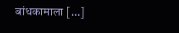बांधकामाला […]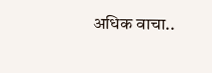अधिक वाचा..